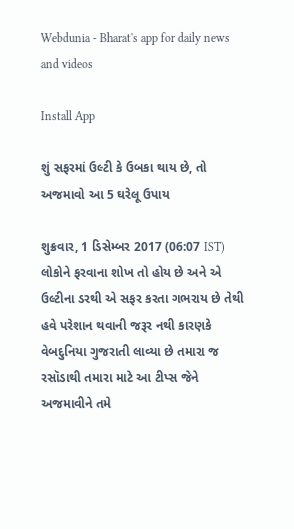Webdunia - Bharat's app for daily news and videos

Install App

શું સફરમાં ઉલ્ટી કે ઉબકા થાય છે, તો અજમાવો આ 5 ઘરેલૂ ઉપાય

શુક્રવાર, 1 ડિસેમ્બર 2017 (06:07 IST)
લોકોને ફરવાના શોખ તો હોય છે અને એ ઉલ્ટીના ડરથી એ સફર કરતા ગભરાય છે તેથી હવે પરેશાન થવાની જરૂર નથી કારણકે વેબદુનિયા ગુજરાતી લાવ્યા છે તમારા જ રસૉડાથી તમારા માટે આ ટીપ્સ જેને અજમાવીને તમે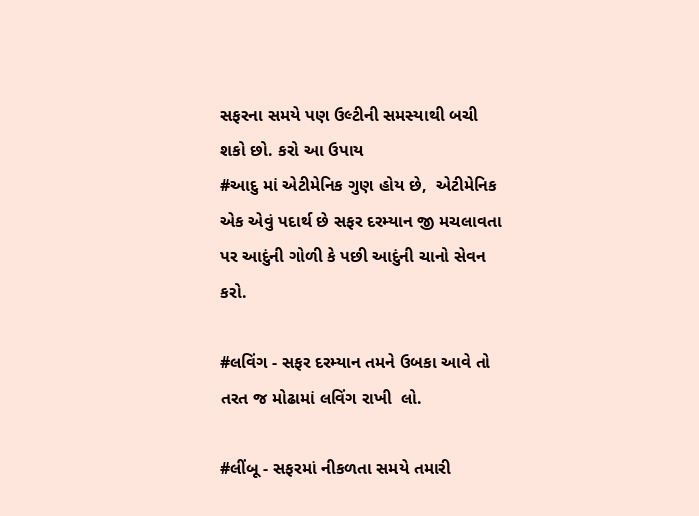સફરના સમયે પણ ઉલ્ટીની સમસ્યાથી બચી શકો છો. કરો આ ઉપાય
#આદુ માં એટીમેનિક ગુણ હોય છે,  એટીમેનિક એક એવું પદાર્થ છે સફર દરમ્યાન જી મચલાવતા પર આદુંની ગોળી કે પછી આદુંની ચાનો સેવન કરો.

#લવિંગ - સફર દરમ્યાન તમને ઉબકા આવે તો તરત જ મોઢામાં લવિંગ રાખી  લો.

#લીંબૂ - સફરમાં નીકળતા સમયે તમારી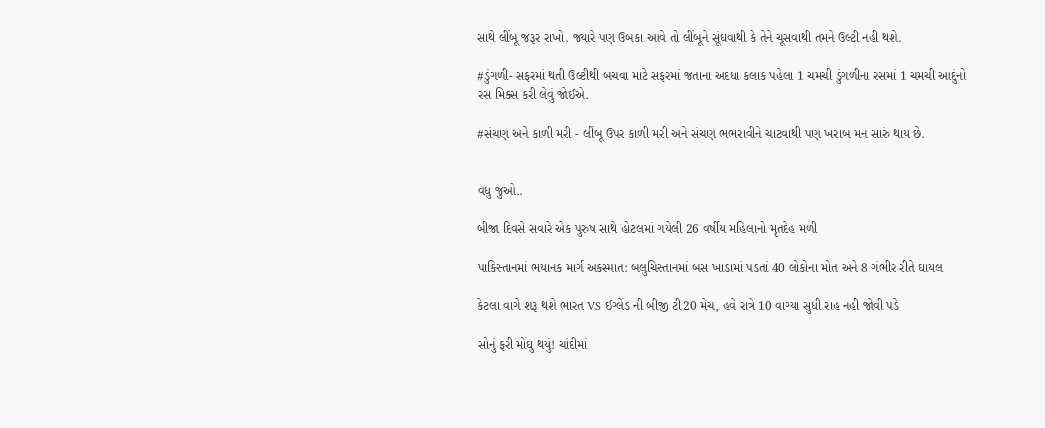સાથે લીંબૂ જરૂર રાખો. જ્યારે પણ ઉબકા આવે તો લીંબૂને સૂંઘવાથી કે તેને ચૂસવાથી તમને ઉલ્ટી નહી થશે.

#ડુંગળી- સફરમાં થતી ઉલ્ટીથી બચવા માટે સફરમાં જતાના અદધા કલાક પહેલા 1 ચમચી ડુંગળીના રસમાં 1 ચમચી આદુંનો રસ મિક્સ કરી લેવું જોઈએ.

#સંચણ અને કાળી મરી - લીંબૂ ઉપર કાળી મરી અને સંચણ ભભરાવીને ચાટવાથી પણ ખરાબ મન સારું થાય છે.


વધુ જુઓ..

બીજા દિવસે સવારે એક પુરુષ સાથે હોટલમાં ગયેલી 26 વર્ષીય મહિલાનો મૃતદેહ મળી

પાકિસ્તાનમાં ભયાનક માર્ગ અકસ્માત: બલુચિસ્તાનમાં બસ ખાડામાં પડતાં 40 લોકોના મોત અને 8 ગંભીર રીતે ઘાયલ

કેટલા વાગે શરૂ થશે ભારત VS ઈગ્લેંડ ની બીજી ટી20 મેચ, હવે રાત્રે 10 વાગ્યા સુધી રાહ નહી જોવી પડે

સોનું ફરી મોંઘુ થયું! ચાંદીમાં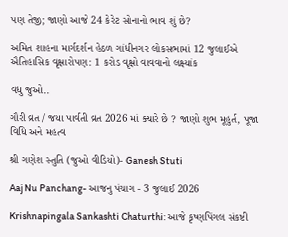પણ તેજી; જાણો આજે 24 કેરેટ સોનાનો ભાવ શું છે?

અમિત શાહના માર્ગદર્શન હેઠળ ગાંધીનગર લોકસભામાં 12 જુલાઈએ ઐતિહાસિક વૃક્ષારોપણ: 1 કરોડ વૃક્ષો વાવવાનો લક્ષ્યાંક

વધુ જુઓ..

ગૌરી વ્રત / જયા પાર્વતી વ્રત 2026 માં ક્યારે છે ? જાણો શુભ મૂહુર્ત, પૂજા વિધિ અને મહત્વ

શ્રી ગણેશ સ્તુતિ (જુઓ વીડિયો)- Ganesh Stuti

Aaj Nu Panchang- આજનુ પંચાગ - 3 જુલાઈ 2026

Krishnapingala Sankashti Chaturthi: આજે કૃષ્ણપિંગલ સંકષ્ટી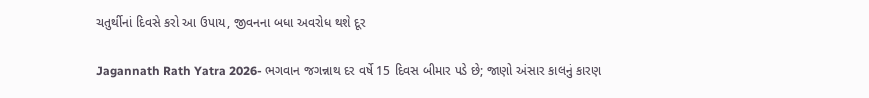ચતુર્થીનાં દિવસે કરો આ ઉપાય, જીવનના બધા અવરોધ થશે દૂર

Jagannath Rath Yatra 2026- ભગવાન જગન્નાથ દર વર્ષે 15 દિવસ બીમાર પડે છે; જાણો અંસાર કાલનું કારણ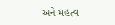અને મહત્વ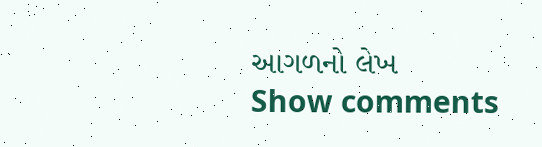આગળનો લેખ
Show comments